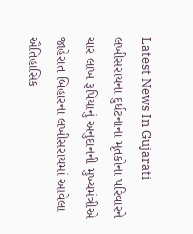Latest News In Gujarati
લખીસરાયના દુર્ધટનાના મૃતકોના પરિવારને ચાર લાખ રૂપિયાનું અનુદાનની મુખ્યમંત્રીએ જાહેરાત બિહારના લખીસરાયમાં આવેલા ઐતિહાસિક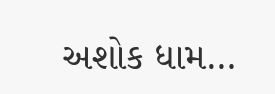અશોક ધામ…